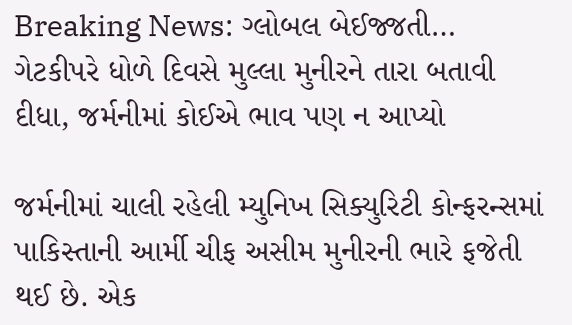Breaking News: ગ્લોબલ બેઈજ્જતી… ગેટકીપરે ધોળે દિવસે મુલ્લા મુનીરને તારા બતાવી દીધા, જર્મનીમાં કોઈએ ભાવ પણ ન આપ્યો

જર્મનીમાં ચાલી રહેલી મ્યુનિખ સિક્યુરિટી કોન્ફરન્સમાં પાકિસ્તાની આર્મી ચીફ અસીમ મુનીરની ભારે ફજેતી થઈ છે. એક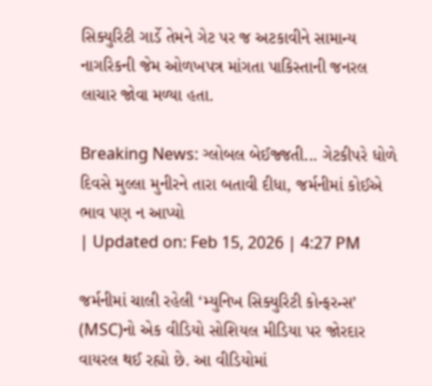સિક્યુરિટી ગાર્ડે તેમને ગેટ પર જ અટકાવીને સામાન્ય નાગરિકની જેમ ઓળખપત્ર માંગતા પાકિસ્તાની જનરલ લાચાર જોવા મળ્યા હતા.

Breaking News: ગ્લોબલ બેઈજ્જતી... ગેટકીપરે ધોળે દિવસે મુલ્લા મુનીરને તારા બતાવી દીધા, જર્મનીમાં કોઈએ ભાવ પણ ન આપ્યો
| Updated on: Feb 15, 2026 | 4:27 PM

જર્મનીમાં ચાલી રહેલી ‘મ્યુનિખ સિક્યુરિટી કોન્ફરન્સ’ (MSC)નો એક વીડિયો સોશિયલ મીડિયા પર જોરદાર વાયરલ થઈ રહ્યો છે. આ વીડિયોમાં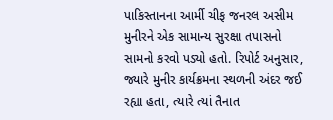પાકિસ્તાનના આર્મી ચીફ જનરલ અસીમ મુનીરને એક સામાન્ય સુરક્ષા તપાસનો સામનો કરવો પડ્યો હતો. રિપોર્ટ અનુસાર, જ્યારે મુનીર કાર્યક્રમના સ્થળની અંદર જઈ રહ્યા હતા, ત્યારે ત્યાં તૈનાત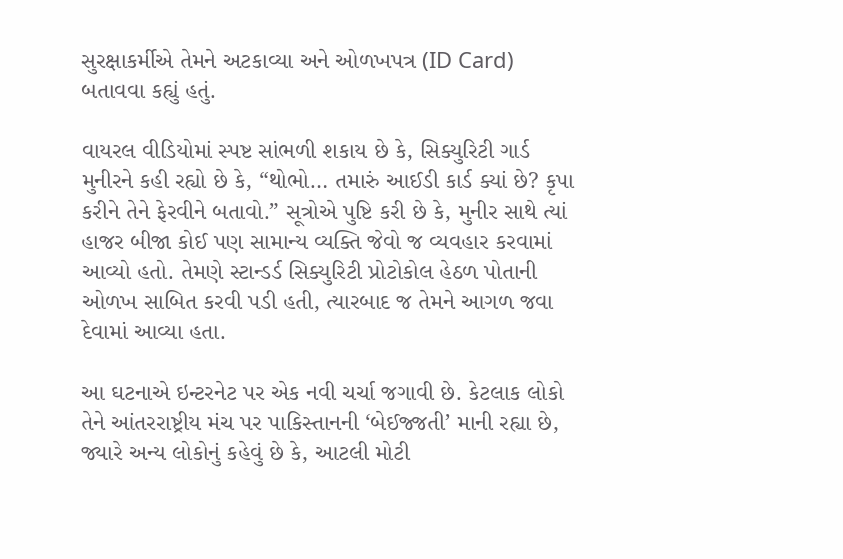સુરક્ષાકર્મીએ તેમને અટકાવ્યા અને ઓળખપત્ર (ID Card) બતાવવા કહ્યું હતું.

વાયરલ વીડિયોમાં સ્પષ્ટ સાંભળી શકાય છે કે, સિક્યુરિટી ગાર્ડ મુનીરને કહી રહ્યો છે કે, “થોભો… તમારું આઈડી કાર્ડ ક્યાં છે? કૃપા કરીને તેને ફેરવીને બતાવો.” સૂત્રોએ પુષ્ટિ કરી છે કે, મુનીર સાથે ત્યાં હાજર બીજા કોઈ પણ સામાન્ય વ્યક્તિ જેવો જ વ્યવહાર કરવામાં આવ્યો હતો. તેમણે સ્ટાન્ડર્ડ સિક્યુરિટી પ્રોટોકોલ હેઠળ પોતાની ઓળખ સાબિત કરવી પડી હતી, ત્યારબાદ જ તેમને આગળ જવા દેવામાં આવ્યા હતા.

આ ઘટનાએ ઇન્ટરનેટ પર એક નવી ચર્ચા જગાવી છે. કેટલાક લોકો તેને આંતરરાષ્ટ્રીય મંચ પર પાકિસ્તાનની ‘બેઈજ્જતી’ માની રહ્યા છે, જ્યારે અન્ય લોકોનું કહેવું છે કે, આટલી મોટી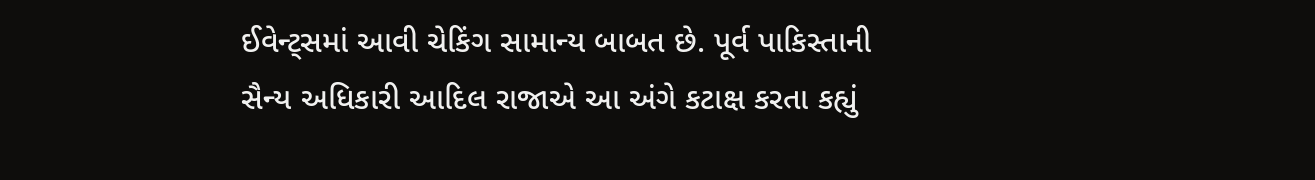ઈવેન્ટ્સમાં આવી ચેકિંગ સામાન્ય બાબત છે. પૂર્વ પાકિસ્તાની સૈન્ય અધિકારી આદિલ રાજાએ આ અંગે કટાક્ષ કરતા કહ્યું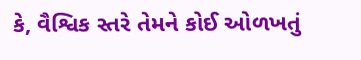કે, વૈશ્વિક સ્તરે તેમને કોઈ ઓળખતું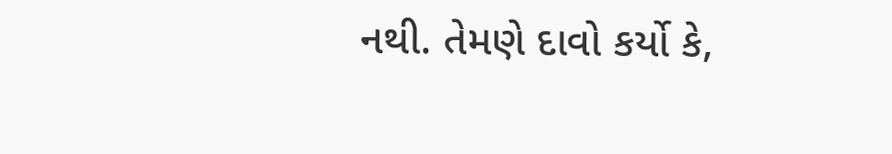નથી. તેમણે દાવો કર્યો કે,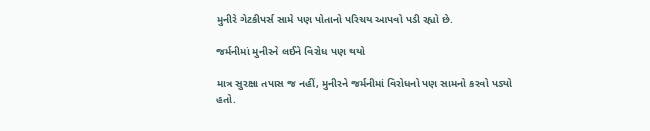મુનીરે ગેટકીપર્સ સામે પણ પોતાનો પરિચય આપવો પડી રહ્યો છે.

જર્મનીમાં મુનીરને લઈને વિરોધ પણ થયો

માત્ર સુરક્ષા તપાસ જ નહીં, મુનીરને જર્મનીમાં વિરોધનો પણ સામનો કરવો પડ્યો હતો.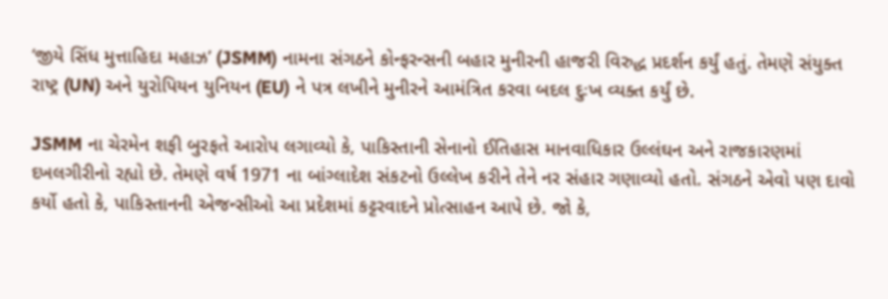‘જીયે સિંધ મુત્તાહિદા મહાઝ’ (JSMM) નામના સંગઠને કોન્ફરન્સની બહાર મુનીરની હાજરી વિરુદ્ધ પ્રદર્શન કર્યું હતું. તેમણે સંયુક્ત રાષ્ટ્ર (UN) અને યુરોપિયન યુનિયન (EU) ને પત્ર લખીને મુનીરને આમંત્રિત કરવા બદલ દુઃખ વ્યક્ત કર્યું છે.

JSMM ના ચેરમેન શફી બુરફતે આરોપ લગાવ્યો કે, પાકિસ્તાની સેનાનો ઈતિહાસ માનવાધિકાર ઉલ્લંઘન અને રાજકારણમાં દખલગીરીનો રહ્યો છે. તેમણે વર્ષ 1971 ના બાંગ્લાદેશ સંકટનો ઉલ્લેખ કરીને તેને નર સંહાર ગણાવ્યો હતો. સંગઠને એવો પણ દાવો કર્યો હતો કે, પાકિસ્તાનની એજન્સીઓ આ પ્રદેશમાં કટ્ટરવાદને પ્રોત્સાહન આપે છે. જો કે,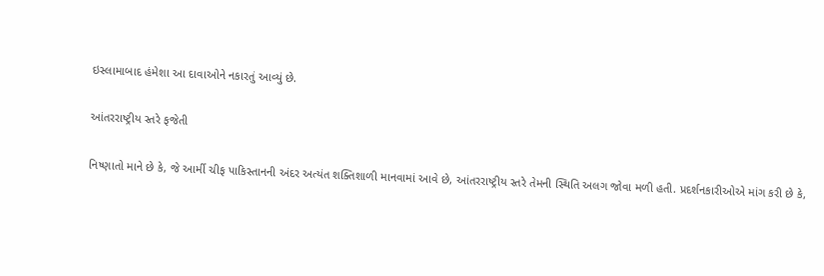ઇસ્લામાબાદ હંમેશા આ દાવાઓને નકારતું આવ્યું છે.

આંતરરાષ્ટ્રીય સ્તરે ફજેતી

નિષ્ણાતો માને છે કે, જે આર્મી ચીફ પાકિસ્તાનની અંદર અત્યંત શક્તિશાળી માનવામાં આવે છે, આંતરરાષ્ટ્રીય સ્તરે તેમની સ્થિતિ અલગ જોવા મળી હતી. પ્રદર્શનકારીઓએ માંગ કરી છે કે,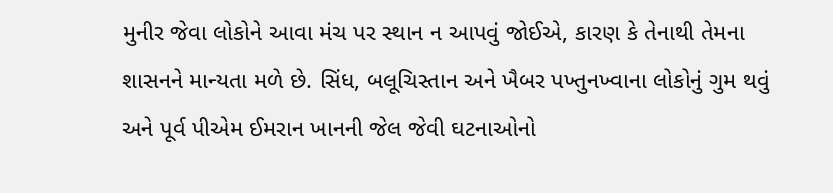મુનીર જેવા લોકોને આવા મંચ પર સ્થાન ન આપવું જોઈએ, કારણ કે તેનાથી તેમના શાસનને માન્યતા મળે છે. સિંધ, બલૂચિસ્તાન અને ખૈબર પખ્તુનખ્વાના લોકોનું ગુમ થવું અને પૂર્વ પીએમ ઈમરાન ખાનની જેલ જેવી ઘટનાઓનો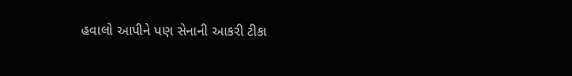હવાલો આપીને પણ સેનાની આકરી ટીકા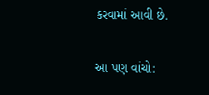કરવામાં આવી છે.

આ પણ વાંચો: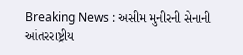Breaking News : અસીમ મુનીરની સેનાની આંતરરાષ્ટ્રીય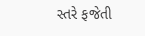સ્તરે ફજેતી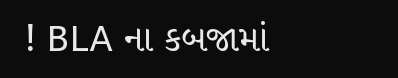! BLA ના કબજામાં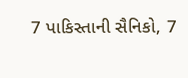7 પાકિસ્તાની સૈનિકો, 7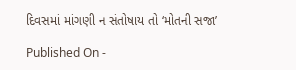દિવસમાં માંગણી ન સંતોષાય તો ‘મોતની સજા’

Published On -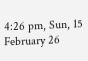4:26 pm, Sun, 15 February 26